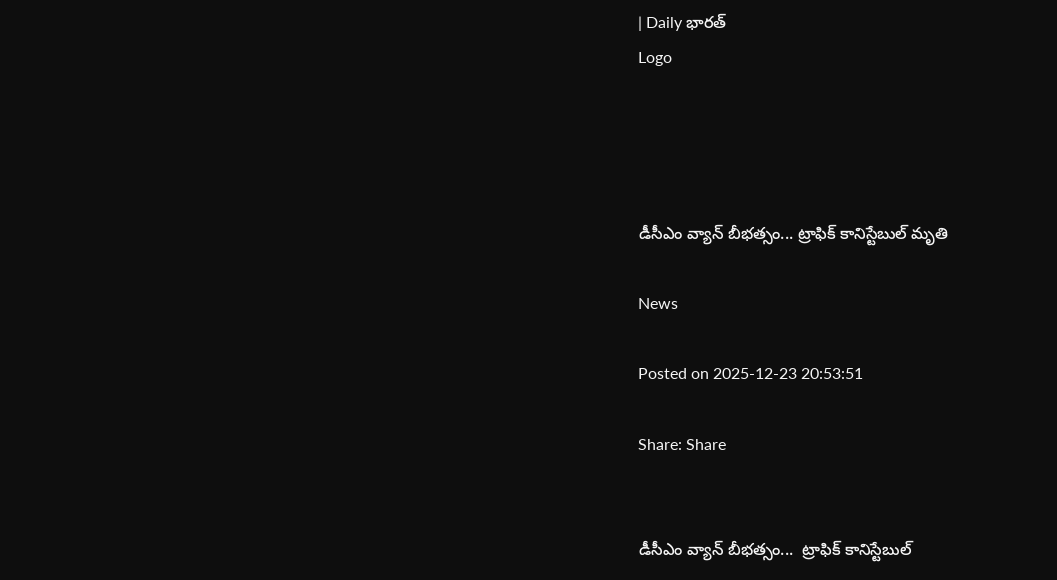| Daily భారత్
Logo




డీసీఎం వ్యాన్ బీభత్సం... ట్రాఫిక్ కానిస్టేబుల్ మృతి

News

Posted on 2025-12-23 20:53:51

Share: Share


డీసీఎం వ్యాన్ బీభత్సం...  ట్రాఫిక్ కానిస్టేబుల్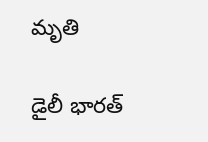మృతి

డైలీ భారత్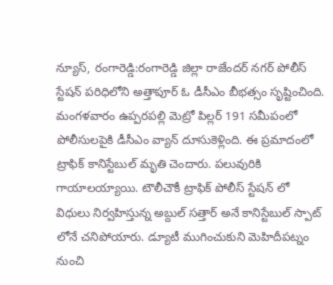న్యూస్, రంగారెడ్డి:రంగారెడ్డి జిల్లా రాజేందర్ నగర్ పోలీస్ స్టేషన్ పరిధిలోని అత్తాపూర్ ఓ డీసీఎం బీభత్సం సృష్టించింది. మంగళవారం ఉప్పరపల్లి మెట్రో పిల్లర్ 191 సమీపంలో పోలీసులపైకి డీసీఎం వ్యాన్ దూసుకెళ్లింది. ఈ ప్రమాదంలో ట్రాఫిక్ కానిస్టేబుల్ మృతి చెందారు. పలువురికి గాయాలయ్యాయి. టౌలీచౌకీ ట్రాఫిక్ పోలీస్ స్టేషన్ లో విధులు నిర్వహిస్తున్న అబ్దుల్ సత్తార్ అనే కానిస్టేబుల్ స్పాట్ లోనే చనిపోయారు. డ్యూటీ ముగించుకుని మెహిదీపట్నం నుంచి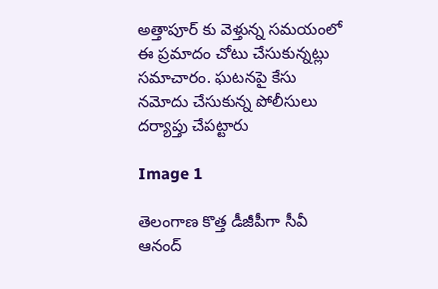అత్తాపూర్ కు వెళ్తున్న సమయంలో ఈ ప్రమాదం చోటు చేసుకున్నట్లు సమాచారం. ఘటనపై కేసు నమోదు చేసుకున్న పోలీసులు దర్యాప్తు చేపట్టారు

Image 1

తెలంగాణ కొత్త డీజీపీగా సీవీ ఆనంద్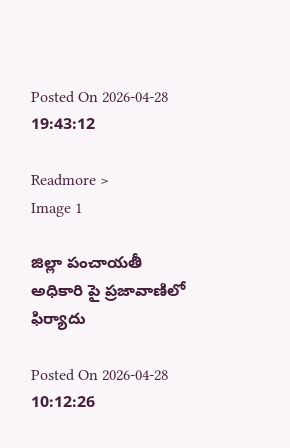Posted On 2026-04-28 19:43:12

Readmore >
Image 1

జిల్లా పంచాయతీ అధికారి పై ప్రజావాణిలో ఫిర్యాదు

Posted On 2026-04-28 10:12:26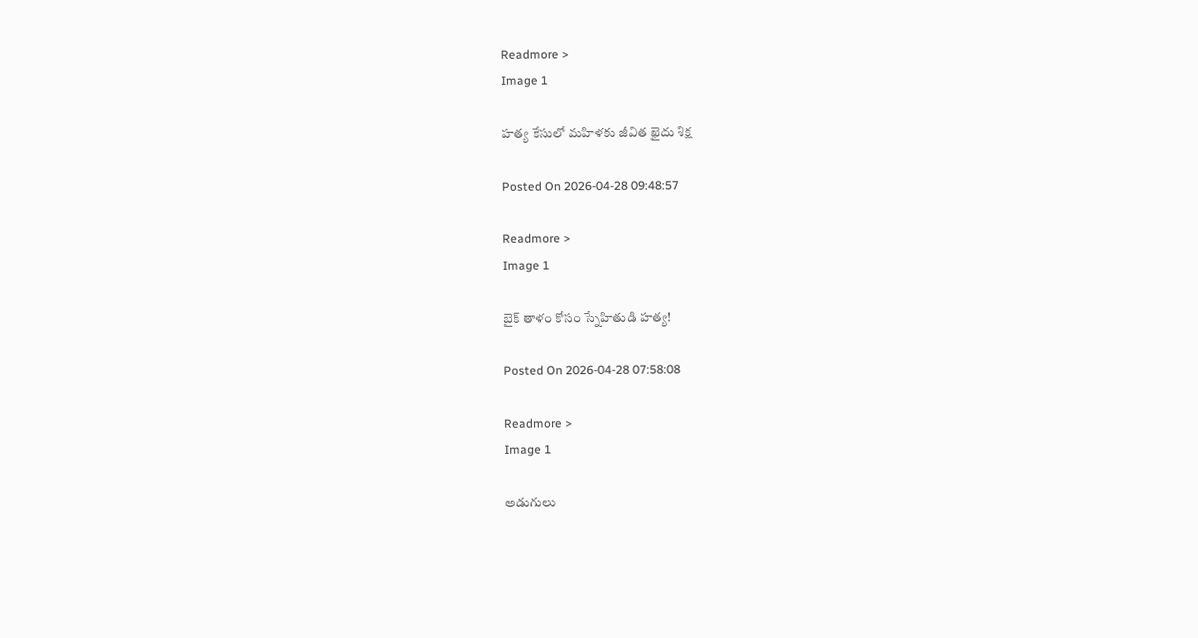Readmore >
Image 1

హత్య కేసులో మహిళకు జీవిత ఖైదు శిక్ష

Posted On 2026-04-28 09:48:57

Readmore >
Image 1

బైక్ తాళం కోసం స్నేహితుడి హత్య!

Posted On 2026-04-28 07:58:08

Readmore >
Image 1

అడుగులు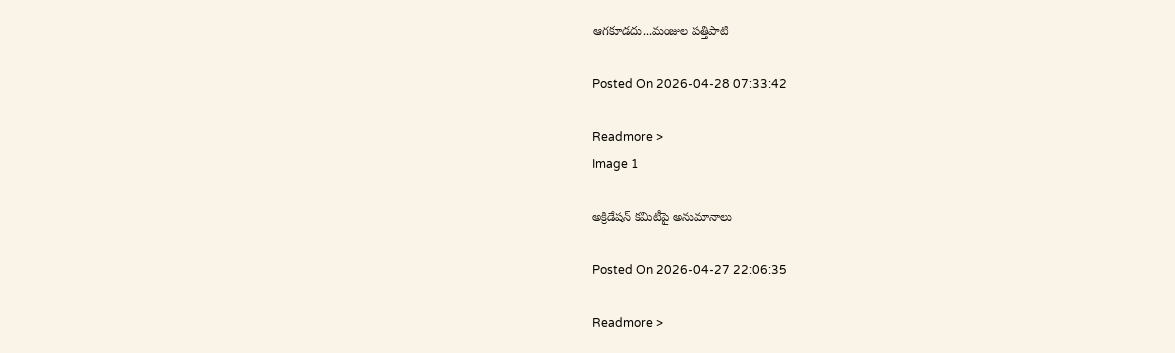ఆగకూడదు...మంజుల పత్తిపాటి

Posted On 2026-04-28 07:33:42

Readmore >
Image 1

అక్రిడేషన్ కమిటీపై అనుమానాలు

Posted On 2026-04-27 22:06:35

Readmore >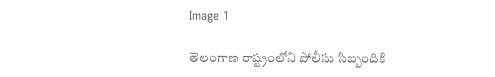Image 1

తెలంగాణ రాష్ట్రంలోని పోలీసు సిబ్బందికి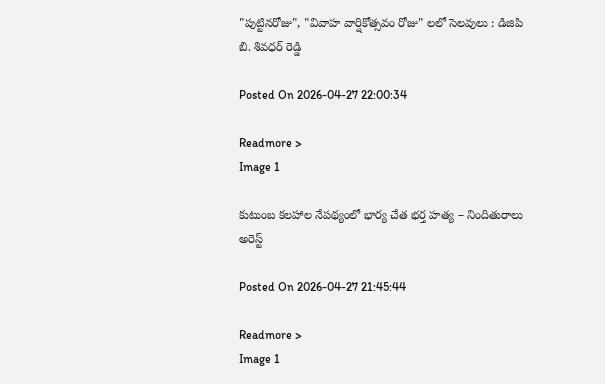"పుట్టినరోజు", "వివాహ వార్షికోత్సవం రోజు" లలో సెలవులు : డిజిపి బి. శివధర్ రెడ్డి

Posted On 2026-04-27 22:00:34

Readmore >
Image 1

కుటుంబ కలహాల నేపథ్యంలో భార్య చేత భర్త హత్య – నిందితురాలు అరెస్ట్

Posted On 2026-04-27 21:45:44

Readmore >
Image 1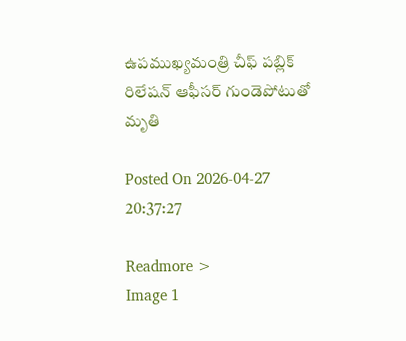ఉపముఖ్యమంత్రి చీఫ్ పబ్లిక్ రిలేషన్ ఆఫీసర్ గుండెపోటుతో మృతి

Posted On 2026-04-27 20:37:27

Readmore >
Image 1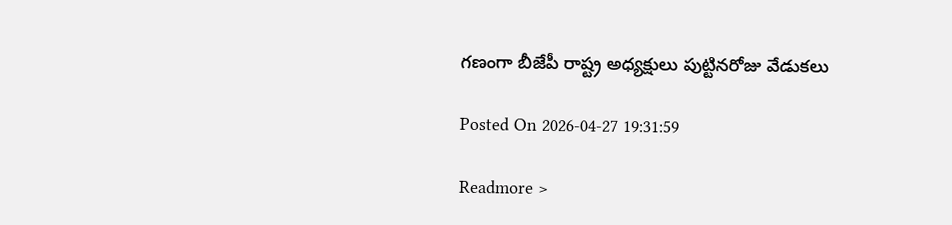గణంగా బీజేపీ రాష్ట్ర అధ్యక్షులు పుట్టినరోజు వేడుకలు

Posted On 2026-04-27 19:31:59

Readmore >